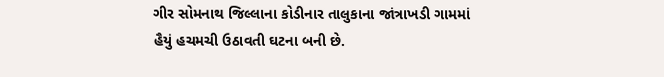ગીર સોમનાથ જિલ્લાના કોડીનાર તાલુકાના જાંત્રાખડી ગામમાં હૈયું હચમચી ઉઠાવતી ઘટના બની છે.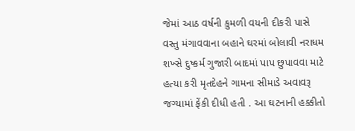જેમાં આઠ વર્ષની કુમળી વયની દીકરી પાસે વસ્તુ મંગાવવાના બહાને ઘરમાં બોલાવી નરાધમ શખ્સે દુષ્કર્મ ગુજારી બાદમાં પાપ છુપાવવા માટે હત્યા કરી મૃતદેહને ગામના સીમાડે અવાવરૂ જગ્યામાં ફેંકી દીધી હતી . આ ઘટનાની હક્કીતો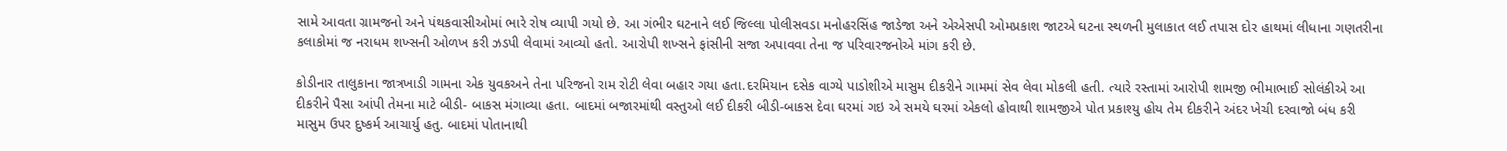સામે આવતા ગ્રામજનો અને પંથકવાસીઓમાં ભારે રોષ વ્યાપી ગયો છે. આ ગંભીર ઘટનાને લઈ જિલ્લા પોલીસવડા મનોહરસિંહ જાડેજા અને એએસપી ઓમપ્રકાશ જાટએ ઘટના સ્થળની મુલાકાત લઈ તપાસ દોર હાથમાં લીધાના ગણતરીના કલાકોમાં જ નરાધમ શખ્સની ઓળખ કરી ઝડપી લેવામાં આવ્યો હતો. આરોપી શખ્સને ફાંસીની સજા અપાવવા તેના જ પરિવારજનોએ માંગ કરી છે.

કોડીનાર તાલુકાના જાત્રખાડી ગામના એક યુવકઅને તેના પરિજનો રામ રોટી લેવા બહાર ગયા હતા.દરમિયાન દસેક વાગ્યે પાડોશીએ માસુમ દીકરીને ગામમાં સેવ લેવા મોકલી હતી. ત્યારે રસ્તામાં આરોપી શામજી ભીમાભાઈ સોલંકીએ આ દીકરીને પૈસા આંપી તેમના માટે બીડી- બાકસ મંગાવ્યા હતા. બાદમાં બજારમાંથી વસ્તુઓ લઈ દીકરી બીડી-બાકસ દેવા ઘરમાં ગઇ એ સમયે ઘરમાં એકલો હોવાથી શામજીએ પોત પ્રકાશ્યુ હોય તેમ દીકરીને અંદર ખેચી દરવાજો બંધ કરી માસુમ ઉપર દુષ્કર્મ આચાર્યુ હતુ. બાદમાં પોતાનાથી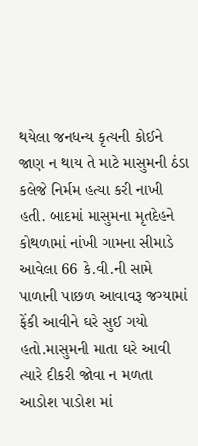થયેલા જનધન્ય કૃત્યની કોઈને જાણ ન થાય તે માટે માસુમની ઠંડા કલેજે નિર્મમ હત્યા કરી નાખી હતી. બાદમાં માસુમના મૃતદેહને કોથળામાં નાંખી ગામના સીમાડે આવેલા 66 કે.વી.ની સામે પાળાની પાછળ આવાવરૂ જગ્યામાં ફેંકી આવીને ઘરે સુઈ ગયો હતો.માસુમની માતા ઘરે આવી ત્યારે દીકરી જોવા ન મળતા આડોશ પાડોશ માં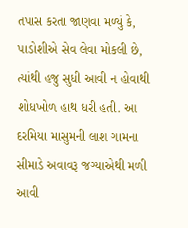તપાસ કરતા જાણવા મળ્યું કે, પાડોશીએ સેવ લેવા મોકલી છે, ત્યાંથી હજુ સુધી આવી ન હોવાથી શોધખોળ હાથ ધરી હતી. આ દરમિયા માસુમની લાશ ગામના સીમાડે અવાવરૂ જગ્યાએથી મળી આવી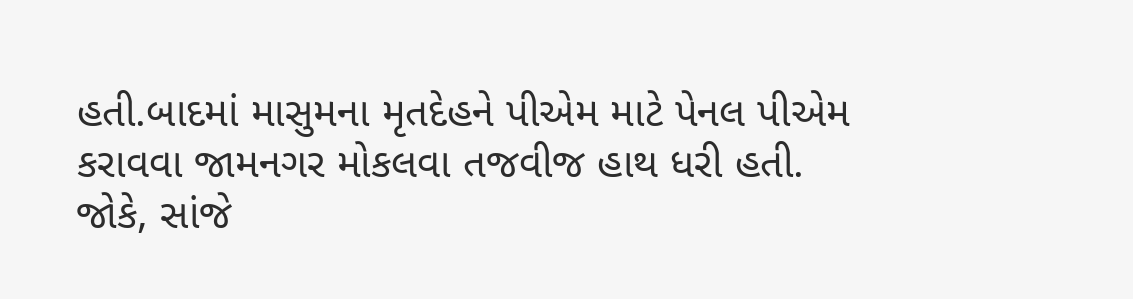હતી.બાદમાં માસુમના મૃતદેહને પીએમ માટે પેનલ પીએમ કરાવવા જામનગર મોકલવા તજવીજ હાથ ધરી હતી. જોકે, સાંજે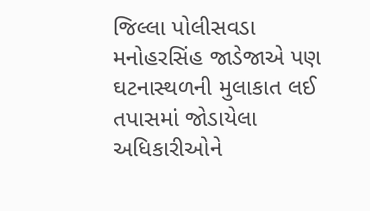જિલ્લા પોલીસવડા મનોહરસિંહ જાડેજાએ પણ ઘટનાસ્થળની મુલાકાત લઈ તપાસમાં જોડાયેલા અધિકારીઓને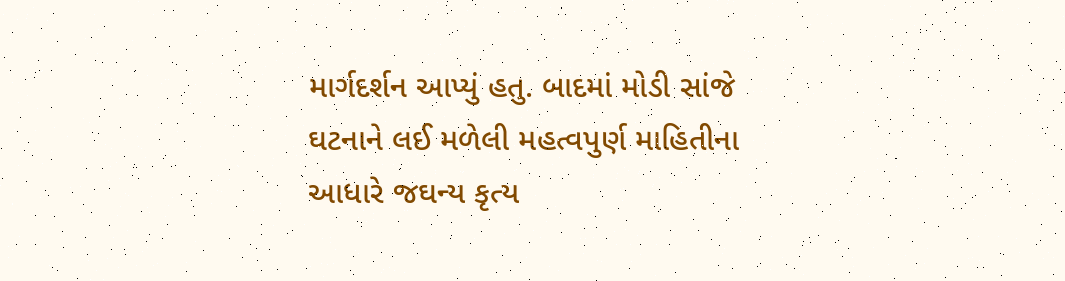માર્ગદર્શન આપ્યું હતુ. બાદમાં મોડી સાંજે ઘટનાને લઈ મળેલી મહત્વપુર્ણ માહિતીના આધારે જઘન્ય કૃત્ય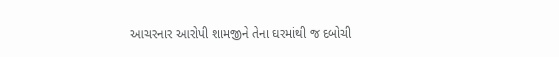આચરનાર આરોપી શામજીને તેના ઘરમાંથી જ દબોચી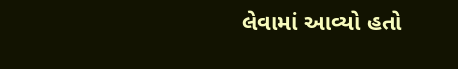લેવામાં આવ્યો હતો